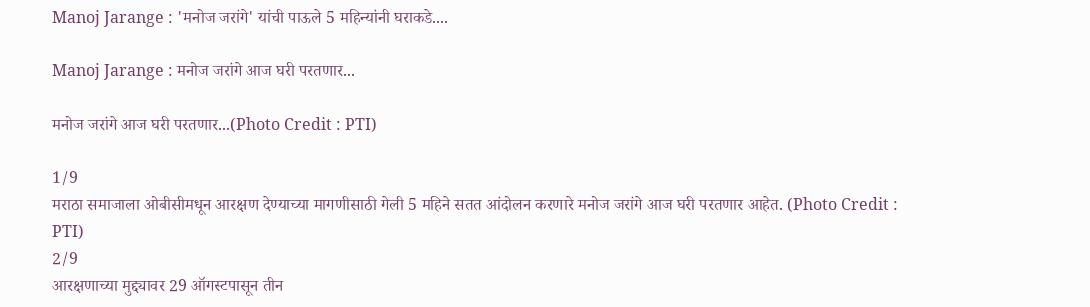Manoj Jarange : 'मनोज जरांगे' यांची पाऊले 5 महिन्यांनी घराकडे....

Manoj Jarange : मनोज जरांगे आज घरी परतणार...

मनोज जरांगे आज घरी परतणार...(Photo Credit : PTI)

1/9
मराठा समाजाला ओबीसीमधून आरक्षण देण्याच्या मागणीसाठी गेली 5 महिने सतत आंदोलन करणारे मनोज जरांगे आज घरी परतणार आहेत. (Photo Credit : PTI)
2/9
आरक्षणाच्या मुद्द्यावर 29 ऑगस्टपासून तीन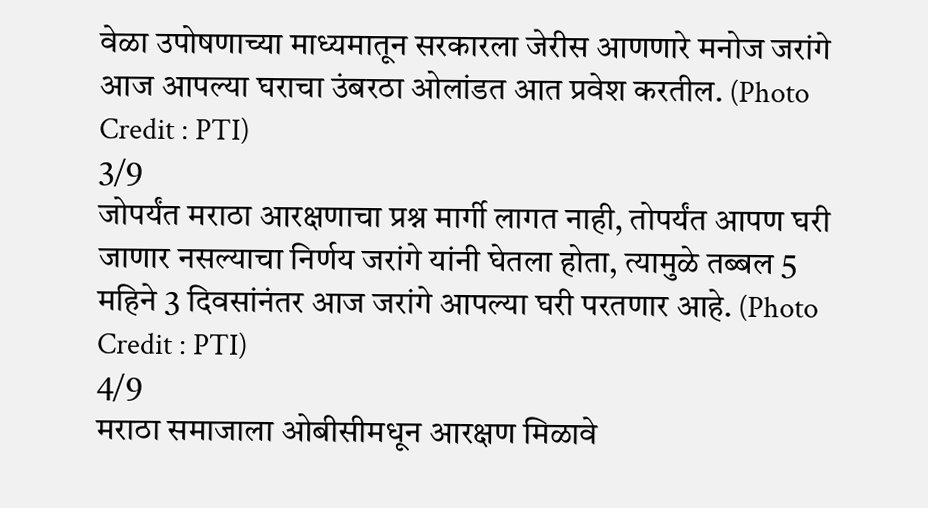वेळा उपोषणाच्या माध्यमातून सरकारला जेरीस आणणारे मनोज जरांगे आज आपल्या घराचा उंबरठा ओलांडत आत प्रवेश करतील. (Photo Credit : PTI)
3/9
जोपर्यंत मराठा आरक्षणाचा प्रश्न मार्गी लागत नाही, तोपर्यंत आपण घरी जाणार नसल्याचा निर्णय जरांगे यांनी घेतला होता, त्यामुळे तब्बल 5 महिने 3 दिवसांनंतर आज जरांगे आपल्या घरी परतणार आहे. (Photo Credit : PTI)
4/9
मराठा समाजाला ओबीसीमधून आरक्षण मिळावे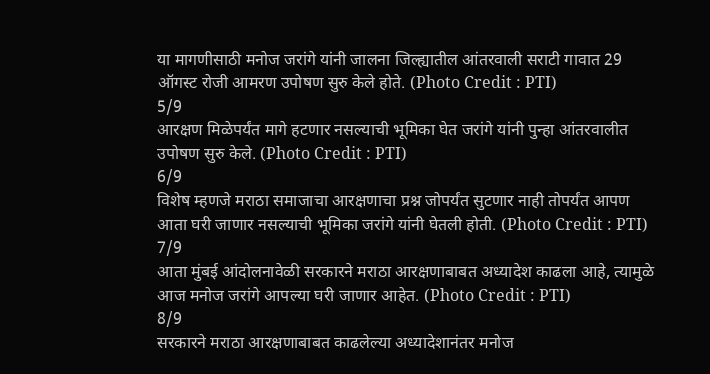या मागणीसाठी मनोज जरांगे यांनी जालना जिल्ह्यातील आंतरवाली सराटी गावात 29 ऑगस्ट रोजी आमरण उपोषण सुरु केले होते. (Photo Credit : PTI)
5/9
आरक्षण मिळेपर्यंत मागे हटणार नसल्याची भूमिका घेत जरांगे यांनी पुन्हा आंतरवालीत उपोषण सुरु केले. (Photo Credit : PTI)
6/9
विशेष म्हणजे मराठा समाजाचा आरक्षणाचा प्रश्न जोपर्यंत सुटणार नाही तोपर्यंत आपण आता घरी जाणार नसल्याची भूमिका जरांगे यांनी घेतली होती. (Photo Credit : PTI)
7/9
आता मुंबई आंदोलनावेळी सरकारने मराठा आरक्षणाबाबत अध्यादेश काढला आहे, त्यामुळे आज मनोज जरांगे आपल्या घरी जाणार आहेत. (Photo Credit : PTI)
8/9
सरकारने मराठा आरक्षणाबाबत काढलेल्या अध्यादेशानंतर मनोज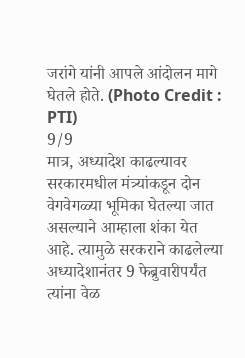जरांगे यांनी आपले आंदोलन मागे घेतले होते. (Photo Credit : PTI)
9/9
मात्र, अध्यादेश काढल्यावर सरकारमधील मंत्र्यांकडून दोन वेगवेगळ्या भूमिका घेतल्या जात असल्याने आम्हाला शंका येत आहे. त्यामुळे सरकराने काढलेल्या अध्यादेशानंतर 9 फेब्रुवारीपर्यंत त्यांना वेळ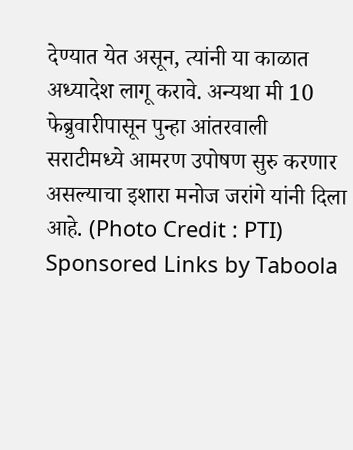देण्यात येत असून, त्यांनी या काळात अध्यादेश लागू करावे. अन्यथा मी 10 फेब्रुवारीपासून पुन्हा आंतरवाली सराटीमध्ये आमरण उपोषण सुरु करणार असल्याचा इशारा मनोज जरांगे यांनी दिला आहे. (Photo Credit : PTI)
Sponsored Links by Taboola